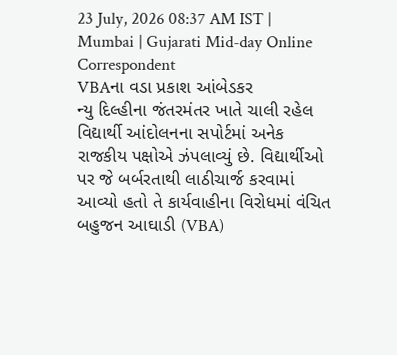23 July, 2026 08:37 AM IST | Mumbai | Gujarati Mid-day Online Correspondent
VBAના વડા પ્રકાશ આંબેડકર
ન્યુ દિલ્હીના જંતરમંતર ખાતે ચાલી રહેલ વિદ્યાર્થી આંદોલનના સપોર્ટમાં અનેક રાજકીય પક્ષોએ ઝંપલાવ્યું છે. વિદ્યાર્થીઓ પર જે બર્બરતાથી લાઠીચાર્જ કરવામાં આવ્યો હતો તે કાર્યવાહીના વિરોધમાં વંચિત બહુજન આઘાડી (VBA)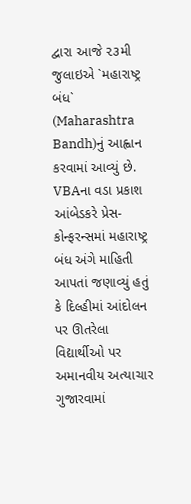દ્વારા આજે ૨૩મી જુલાઇએ `મહારાષ્ટ્ર બંધ` (Maharashtra Bandh)નું આહ્વાન કરવામાં આવ્યું છે. VBAના વડા પ્રકાશ આંબેડકરે પ્રેસ-કોન્ફરન્સમાં મહારાષ્ટ્ર બંધ અંગે માહિતી આપતાં જણાવ્યું હતું કે દિલ્હીમાં આંદોલન પર ઊતરેલા વિદ્યાર્થીઓ પર અમાનવીય અત્યાચાર ગુજારવામાં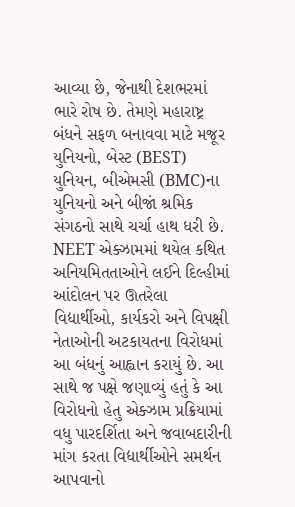આવ્યા છે, જેનાથી દેશભરમાં ભારે રોષ છે. તેમણે મહારાષ્ટ્ર બંધને સફળ બનાવવા માટે મજૂર યુનિયનો, બેસ્ટ (BEST) યુનિયન, બીએમસી (BMC)ના યુનિયનો અને બીજાં શ્રમિક સંગઠનો સાથે ચર્ચા હાથ ધરી છે. NEET એક્ઝામમાં થયેલ કથિત અનિયમિતતાઓને લઈને દિલ્હીમાં આંદોલન પર ઊતરેલા વિદ્યાર્થીઓ, કાર્યકરો અને વિપક્ષી નેતાઓની અટકાયતના વિરોધમાં આ બંધનું આહ્વાન કરાયું છે. આ સાથે જ પક્ષે જણાવ્યું હતું કે આ વિરોધનો હેતુ એક્ઝામ પ્રક્રિયામાં વધુ પારદર્શિતા અને જવાબદારીની માંગ કરતા વિદ્યાર્થીઓને સમર્થન આપવાનો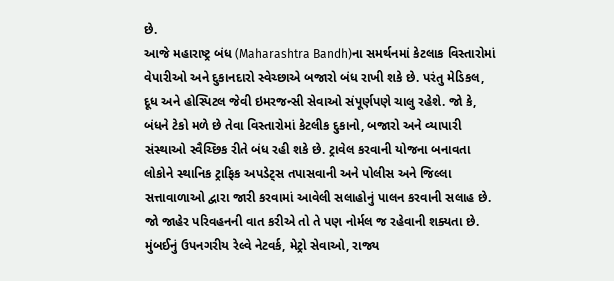છે.
આજે મહારાષ્ટ્ર બંધ (Maharashtra Bandh)ના સમર્થનમાં કેટલાક વિસ્તારોમાં વેપારીઓ અને દુકાનદારો સ્વેચ્છાએ બજારો બંધ રાખી શકે છે. પરંતુ મેડિકલ, દૂધ અને હોસ્પિટલ જેવી ઇમરજન્સી સેવાઓ સંપૂર્ણપણે ચાલુ રહેશે. જો કે, બંધને ટેકો મળે છે તેવા વિસ્તારોમાં કેટલીક દુકાનો, બજારો અને વ્યાપારી સંસ્થાઓ સ્વૈચ્છિક રીતે બંધ રહી શકે છે. ટ્રાવેલ કરવાની યોજના બનાવતા લોકોને સ્થાનિક ટ્રાફિક અપડેટ્સ તપાસવાની અને પોલીસ અને જિલ્લા સત્તાવાળાઓ દ્વારા જારી કરવામાં આવેલી સલાહોનું પાલન કરવાની સલાહ છે.
જો જાહેર પરિવહનની વાત કરીએ તો તે પણ નોર્મલ જ રહેવાની શક્યતા છે. મુંબઈનું ઉપનગરીય રેલ્વે નેટવર્ક, મેટ્રો સેવાઓ, રાજ્ય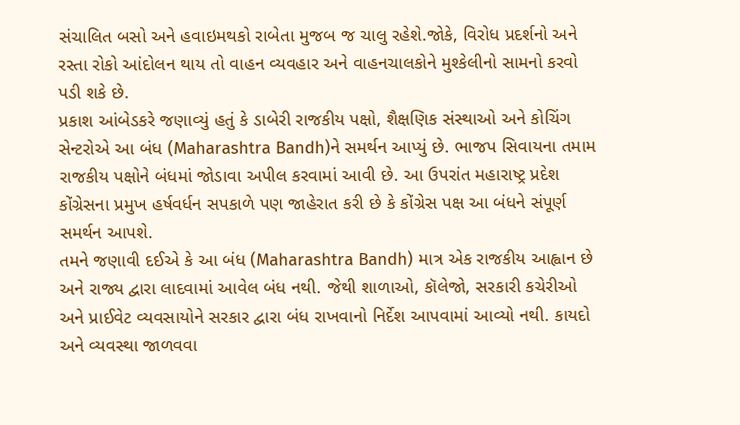સંચાલિત બસો અને હવાઇમથકો રાબેતા મુજબ જ ચાલુ રહેશે.જોકે, વિરોધ પ્રદર્શનો અને રસ્તા રોકો આંદોલન થાય તો વાહન વ્યવહાર અને વાહનચાલકોને મુશ્કેલીનો સામનો કરવો પડી શકે છે.
પ્રકાશ આંબેડકરે જણાવ્યું હતું કે ડાબેરી રાજકીય પક્ષો, શૈક્ષણિક સંસ્થાઓ અને કોચિંગ સેન્ટરોએ આ બંધ (Maharashtra Bandh)ને સમર્થન આપ્યું છે. ભાજપ સિવાયના તમામ રાજકીય પક્ષોને બંધમાં જોડાવા અપીલ કરવામાં આવી છે. આ ઉપરાંત મહારાષ્ટ્ર પ્રદેશ કોંગ્રેસના પ્રમુખ હર્ષવર્ધન સપકાળે પણ જાહેરાત કરી છે કે કોંગ્રેસ પક્ષ આ બંધને સંપૂર્ણ સમર્થન આપશે.
તમને જણાવી દઈએ કે આ બંધ (Maharashtra Bandh) માત્ર એક રાજકીય આહ્વાન છે અને રાજ્ય દ્વારા લાદવામાં આવેલ બંધ નથી. જેથી શાળાઓ, કૉલેજો, સરકારી કચેરીઓ અને પ્રાઈવેટ વ્યવસાયોને સરકાર દ્વારા બંધ રાખવાનો નિર્દેશ આપવામાં આવ્યો નથી. કાયદો અને વ્યવસ્થા જાળવવા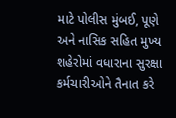માટે પોલીસ મુંબઈ, પૂણે અને નાસિક સહિત મુખ્ય શહેરોમાં વધારાના સુરક્ષા કર્મચારીઓને તૈનાત કરે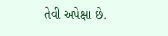તેવી અપેક્ષા છે.